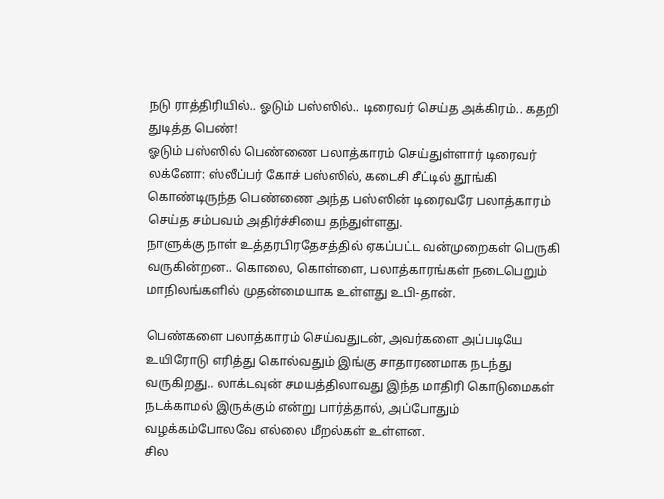நடு ராத்திரியில்.. ஓடும் பஸ்ஸில்.. டிரைவர் செய்த அக்கிரம்.. கதறி துடித்த பெண்!
ஓடும் பஸ்ஸில் பெண்ணை பலாத்காரம் செய்துள்ளார் டிரைவர்
லக்னோ: ஸ்லீப்பர் கோச் பஸ்ஸில், கடைசி சீட்டில் தூங்கி கொண்டிருந்த பெண்ணை அந்த பஸ்ஸின் டிரைவரே பலாத்காரம் செய்த சம்பவம் அதிர்ச்சியை தந்துள்ளது.
நாளுக்கு நாள் உத்தரபிரதேசத்தில் ஏகப்பட்ட வன்முறைகள் பெருகி வருகின்றன.. கொலை, கொள்ளை, பலாத்காரங்கள் நடைபெறும் மாநிலங்களில் முதன்மையாக உள்ளது உபி-தான்.

பெண்களை பலாத்காரம் செய்வதுடன், அவர்களை அப்படியே உயிரோடு எரித்து கொல்வதும் இங்கு சாதாரணமாக நடந்து வருகிறது.. லாக்டவுன் சமயத்திலாவது இந்த மாதிரி கொடுமைகள் நடக்காமல் இருக்கும் என்று பார்த்தால், அப்போதும் வழக்கம்போலவே எல்லை மீறல்கள் உள்ளன.
சில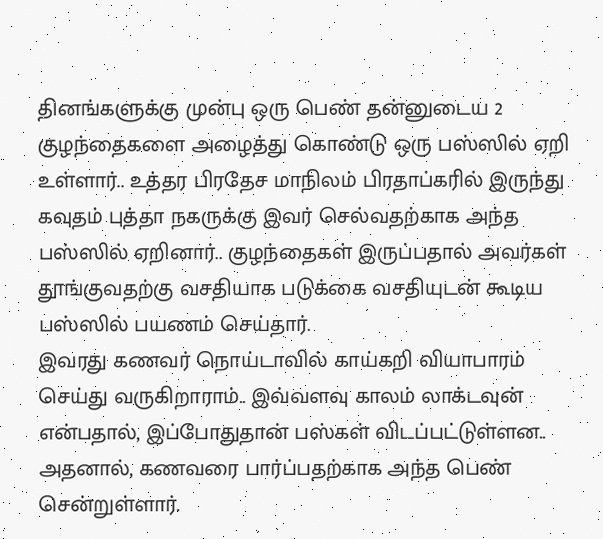தினங்களுக்கு முன்பு ஒரு பெண் தன்னுடைய 2 குழந்தைகளை அழைத்து கொண்டு ஒரு பஸ்ஸில் ஏறி உள்ளார்.. உத்தர பிரதேச மாநிலம் பிரதாப்கரில் இருந்து கவுதம் புத்தா நகருக்கு இவர் செல்வதற்காக அந்த பஸ்ஸில் ஏறினார்.. குழந்தைகள் இருப்பதால் அவர்கள் தூங்குவதற்கு வசதியாக படுக்கை வசதியுடன் கூடிய பஸ்ஸில் பயணம் செய்தார்.
இவரது கணவர் நொய்டாவில் காய்கறி வியாபாரம் செய்து வருகிறாராம்.. இவ்வளவு காலம் லாக்டவுன் என்பதால், இப்போதுதான் பஸ்கள் விடப்பட்டுள்ளன.. அதனால், கணவரை பார்ப்பதற்காக அந்த பெண் சென்றுள்ளார்.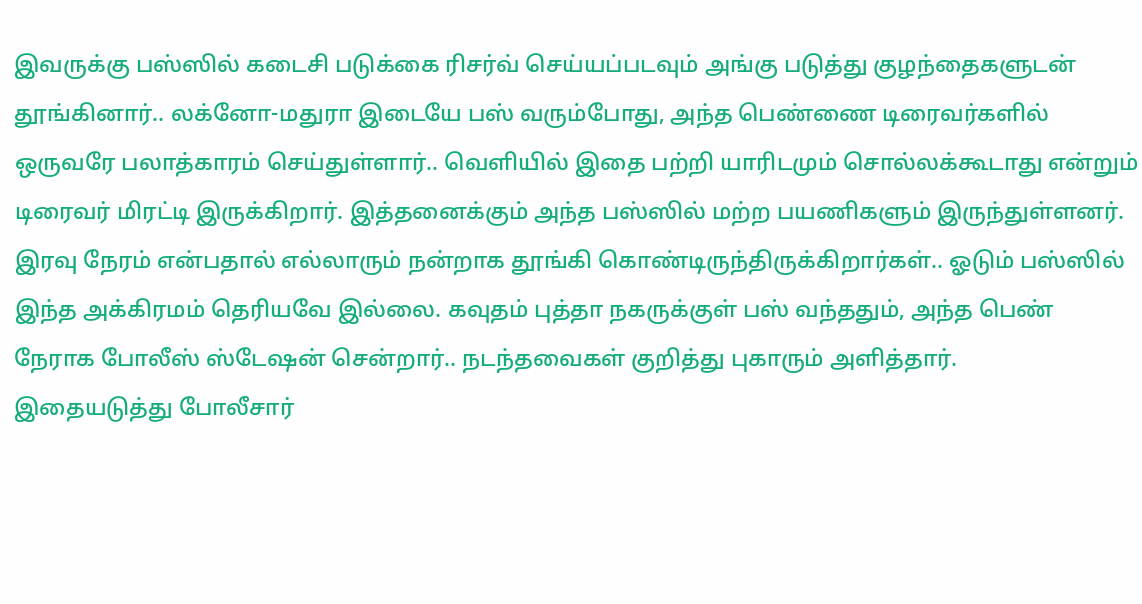இவருக்கு பஸ்ஸில் கடைசி படுக்கை ரிசர்வ் செய்யப்படவும் அங்கு படுத்து குழந்தைகளுடன் தூங்கினார்.. லக்னோ-மதுரா இடையே பஸ் வரும்போது, அந்த பெண்ணை டிரைவர்களில் ஒருவரே பலாத்காரம் செய்துள்ளார்.. வெளியில் இதை பற்றி யாரிடமும் சொல்லக்கூடாது என்றும் டிரைவர் மிரட்டி இருக்கிறார். இத்தனைக்கும் அந்த பஸ்ஸில் மற்ற பயணிகளும் இருந்துள்ளனர்.
இரவு நேரம் என்பதால் எல்லாரும் நன்றாக தூங்கி கொண்டிருந்திருக்கிறார்கள்.. ஓடும் பஸ்ஸில் இந்த அக்கிரமம் தெரியவே இல்லை. கவுதம் புத்தா நகருக்குள் பஸ் வந்ததும், அந்த பெண் நேராக போலீஸ் ஸ்டேஷன் சென்றார்.. நடந்தவைகள் குறித்து புகாரும் அளித்தார்.
இதையடுத்து போலீசார்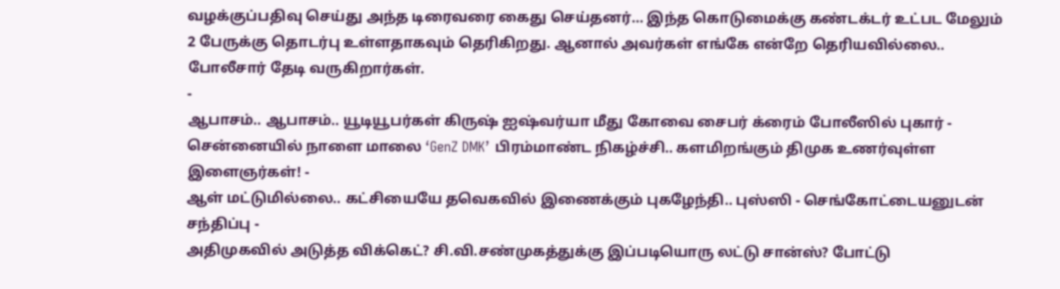வழக்குப்பதிவு செய்து அந்த டிரைவரை கைது செய்தனர்... இந்த கொடுமைக்கு கண்டக்டர் உட்பட மேலும் 2 பேருக்கு தொடர்பு உள்ளதாகவும் தெரிகிறது. ஆனால் அவர்கள் எங்கே என்றே தெரியவில்லை.. போலீசார் தேடி வருகிறார்கள்.
-
ஆபாசம்.. ஆபாசம்.. யூடியூபர்கள் கிருஷ் ஐஷ்வர்யா மீது கோவை சைபர் க்ரைம் போலீஸில் புகார் -
சென்னையில் நாளை மாலை ‘GenZ DMK’ பிரம்மாண்ட நிகழ்ச்சி.. களமிறங்கும் திமுக உணர்வுள்ள இளைஞர்கள்! -
ஆள் மட்டுமில்லை.. கட்சியையே தவெகவில் இணைக்கும் புகழேந்தி.. புஸ்ஸி - செங்கோட்டையனுடன் சந்திப்பு -
அதிமுகவில் அடுத்த விக்கெட்? சி.வி.சண்முகத்துக்கு இப்படியொரு லட்டு சான்ஸ்? போட்டு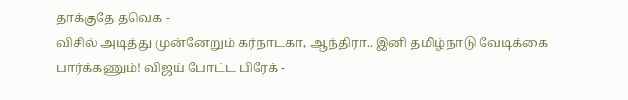தாக்குதே தவெக -
விசில் அடித்து முன்னேறும் கர்நாடகா, ஆந்திரா.. இனி தமிழ்நாடு வேடிக்கை பார்க்கணும்! விஜய் போட்ட பிரேக் -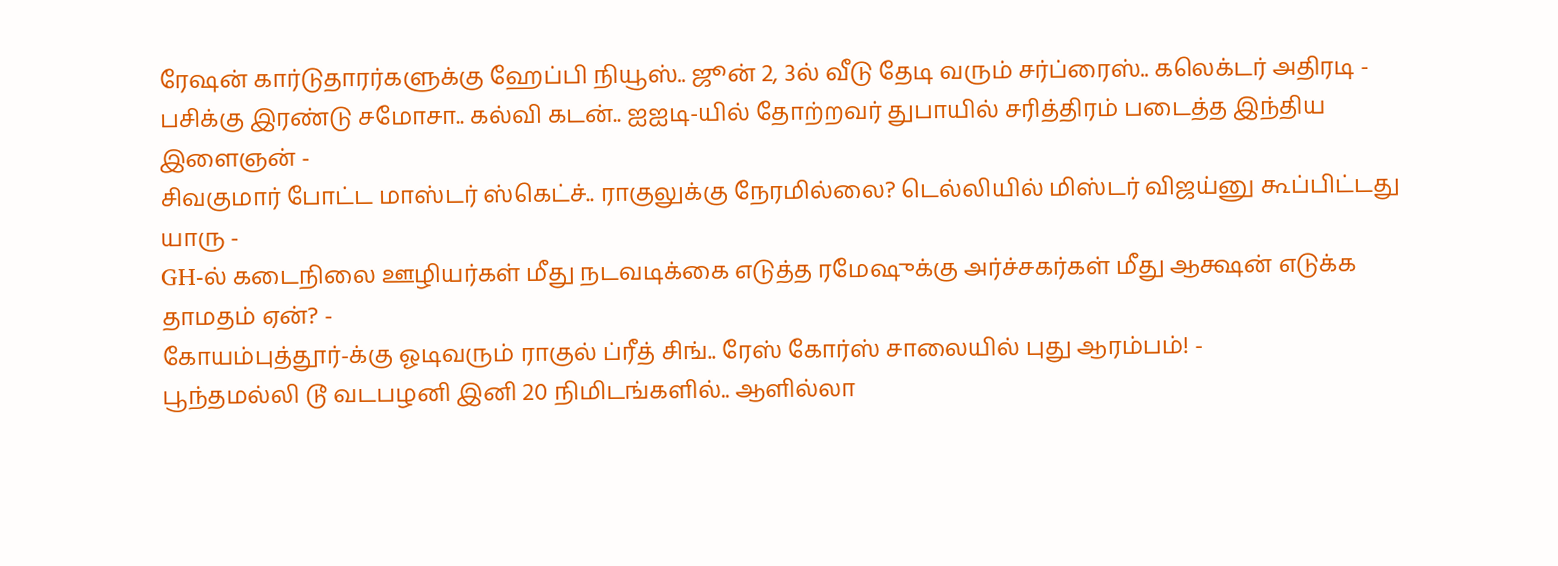ரேஷன் கார்டுதாரர்களுக்கு ஹேப்பி நியூஸ்.. ஜூன் 2, 3ல் வீடு தேடி வரும் சர்ப்ரைஸ்.. கலெக்டர் அதிரடி -
பசிக்கு இரண்டு சமோசா.. கல்வி கடன்.. ஐஐடி-யில் தோற்றவர் துபாயில் சரித்திரம் படைத்த இந்திய இளைஞன் -
சிவகுமார் போட்ட மாஸ்டர் ஸ்கெட்ச்.. ராகுலுக்கு நேரமில்லை? டெல்லியில் மிஸ்டர் விஜய்னு கூப்பிட்டது யாரு -
GH-ல் கடைநிலை ஊழியர்கள் மீது நடவடிக்கை எடுத்த ரமேஷுக்கு அர்ச்சகர்கள் மீது ஆக்ஷன் எடுக்க தாமதம் ஏன்? -
கோயம்புத்தூர்-க்கு ஓடிவரும் ராகுல் ப்ரீத் சிங்.. ரேஸ் கோர்ஸ் சாலையில் புது ஆரம்பம்! -
பூந்தமல்லி டூ வடபழனி இனி 20 நிமிடங்களில்.. ஆளில்லா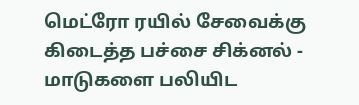மெட்ரோ ரயில் சேவைக்கு கிடைத்த பச்சை சிக்னல் -
மாடுகளை பலியிட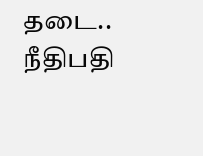தடை.. நீதிபதி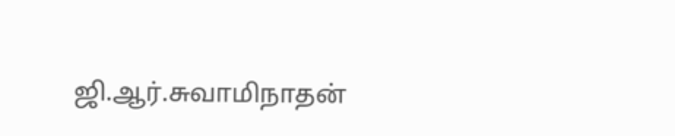ஜி.ஆர்.சுவாமிநாதன்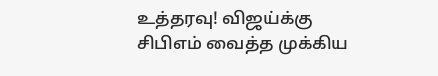உத்தரவு! விஜய்க்கு சிபிஎம் வைத்த முக்கிய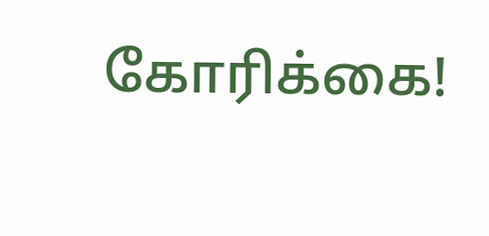கோரிக்கை!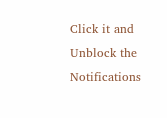Click it and Unblock the Notifications